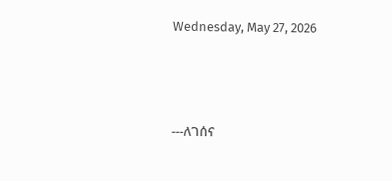Wednesday, May 27, 2026





---ለገሰና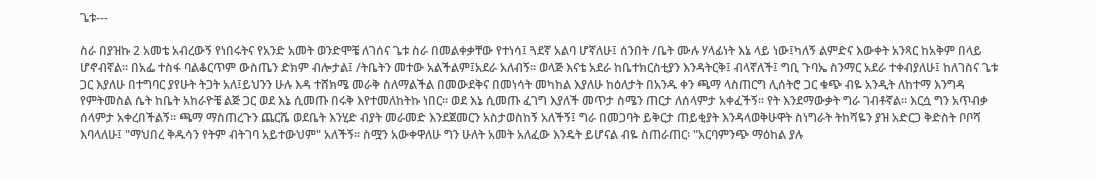ጌቱ---

ስራ በያዝኩ 2 አመቴ አብረውኝ የነበሩትና የአንድ አመት ወንድሞቼ ለገሰና ጌቱ ስራ በመልቀቃቸው የተነሳ፤ ጓደኛ አልባ ሆኛለሁ፤ ሰንበት /ቤት ሙሉ ሃላፊነት እኔ ላይ ነው፤ካለኝ ልምድና እውቀት አንጻር ከአቅም በላይ ሆኖብኛል። በአፌ ተስፋ ባልቆርጥም ውስጤን ድክም ብሎታል፤ /ትቤትን መተው አልችልም፤አደራ አለብኝ። ወላጅ እናቴ አደራ ከቤተክርስቲያን እንዳትርቅ፤ ብላኛለች፤ ግቢ ጉባኤ ስንማር አደራ ተቀብያለሁ፤ ከለገስና ጌቱ ጋር እያለሁ በተግባር ያየሁት ትጋት አለ፤ይህንን ሁሉ እዳ ተሸክሜ መራቅ ስለማልችል በመውደቅና በመነሳት መካከል እያለሁ ከዕለታት በአንዱ ቀን ጫማ ላስጠርግ ሊሰትሮ ጋር ቁጭ ብዬ አንዲት ለከተማ እንግዳ የምትመስል ሴት ከቤት አከራዮቼ ልጅ ጋር ወደ እኔ ሲመጡ በሩቅ እየተመለከትኩ ነበር። ወደ እኔ ሲመጡ ፈገግ እያለች መጥታ ስሜን ጠርታ ለሰላምታ አቀፈችኝ። የት እንደማውቃት ግራ ገብቶኛል። እርሷ ግን አጥብቃ ሰላምታ አቀረበችልኝ። ጫማ ማስጠረጉን ጨርሼ ወደቤት እንሂድ ብያት መራመድ እንደጀመርን አስታወስከኝ አለችኝ፤ ግራ በመጋባት ይቅርታ ጠይቂያት እንዳላወቅሁዋት ስነግራት ትከሻዬን ያዝ አድርጋ ቅድስት ቦቦሻ እባላለሁ፤ "ማህበረ ቅዱሳን የትም ብትገባ አይተውህም" አለችኝ። ስሟን አውቀዋለሁ ግን ሁለት አመት አለፈው እንዴት ይሆናል ብዬ ስጠራጠር፡ "አርባምንጭ ማዕከል ያሉ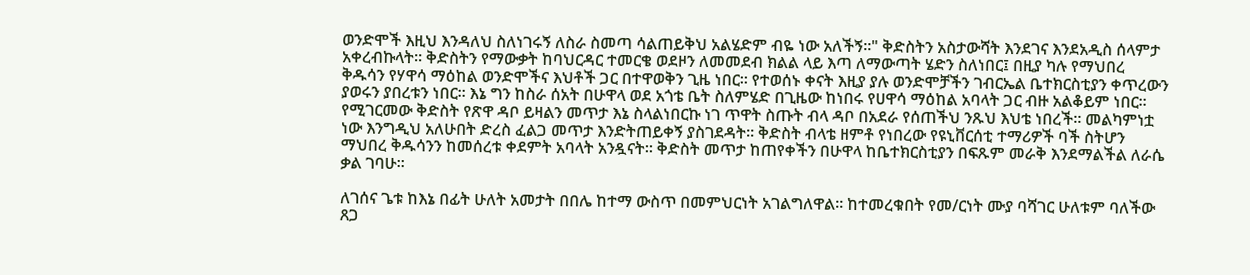ወንድሞች እዚህ እንዳለህ ስለነገሩኝ ለስራ ስመጣ ሳልጠይቅህ አልሄድም ብዬ ነው አለችኝ።" ቅድስትን አስታውሻት እንደገና እንደአዲስ ሰላምታ አቀረብኩላት። ቅድስትን የማውቃት ከባህርዳር ተመርቄ ወደዞን ለመመደብ ክልል ላይ እጣ ለማውጣት ሄድን ስለነበር፤ በዚያ ካሉ የማህበረ ቅዱሳን የሃዋሳ ማዕከል ወንድሞችና እህቶች ጋር በተዋወቅን ጊዜ ነበር። የተወሰኑ ቀናት እዚያ ያሉ ወንድሞቻችን ገብርኤል ቤተክርስቲያን ቀጥረውን ያወሩን ያበረቱን ነበር። እኔ ግን ከስራ ሰአት በሁዋላ ወደ አጎቴ ቤት ስለምሄድ በጊዜው ከነበሩ የሀዋሳ ማዕከል አባላት ጋር ብዙ አልቆይም ነበር። የሚገርመው ቅድስት የጽዋ ዳቦ ይዛልን መጥታ እኔ ስላልነበርኩ ነገ ጥዋት ስጡት ብላ ዳቦ በአደራ የሰጠችህ ንጹህ እህቴ ነበረች። መልካምነቷ ነው እንግዲህ አለሁበት ድረስ ፈልጋ መጥታ እንድትጠይቀኝ ያስገደዳት። ቅድስት ብላቴ ዘምቶ የነበረው የዩኒቨርሰቲ ተማሪዎች ባች ስትሆን ማህበረ ቅዱሳንን ከመሰረቱ ቀደምት አባላት አንዷናት። ቅድስት መጥታ ከጠየቀችን በሁዋላ ከቤተክርስቲያን በፍጹም መራቅ እንደማልችል ለራሴ ቃል ገባሁ።

ለገሰና ጌቱ ከእኔ በፊት ሁለት አመታት በበሌ ከተማ ውስጥ በመምህርነት አገልግለዋል። ከተመረቁበት የመ/ርነት ሙያ ባሻገር ሁለቱም ባለችው ጸጋ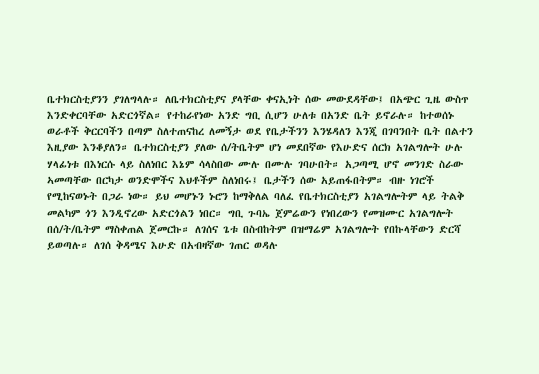ቤተክርስቲያንን ያገለግላሉ። ለቤተክርስቲያና ያላቸው ቀናኢነት ሰው መውደዳቸው፤ በአጭር ጊዜ ውስጥ እንድቀርባቸው አድርጎኛል። የተከራየነው አንድ ግቢ ሲሆን ሁለቱ በአንድ ቤት ይኖራሉ። ከተወሰኑ ወራቶች ቅርርባችን በጣም ስለተጠናከረ ለመኝታ ወደ የቤታችንን እንሄዳለን እንጂ በገባንበት ቤት በልተን እዚያው እንቆያለን። ቤተክርስቲያን ያለው ሰ/ትቤትም ሆነ መደበኛው የእሁድና ሰርክ አገልግሎት ሁሉ ሃላፊነቱ በእነርሱ ላይ ስለነበር እኔም ሳላስበው ሙሉ በሙሉ ገባሁበት። አጋጣሚ ሆኖ መንገድ ስራው ኣመጣቸው በርካታ ወንድሞችና እህቶችም ስለነበሩ፤ ቤታችን ሰው አይጠፋበትም። ብዙ ነገሮች የሚከናወኑት በጋራ ነው። ይህ መሆኑን ኑሮን ከማቅለል ባለፈ የቤተክርስቲያን አገልግሎትም ላይ ትልቅ መልካም ጎን እንዲኖረው አድርጎልን ነበር። ግቢ ጉባኤ ጀምሬውን የነበረውን የመዝሙር አገልግሎት በሰ/ት/ቤትም ማስቀጠል ጀመርኩ። ለገሰና ጌቱ በስብከትም በዝማሬም አገልግሎት የበኩላቸውን ድርሻ ይወጣሉ። ለገሰ ቅዳሜና እሁድ በአብዛኛው ገጠር ወዳሉ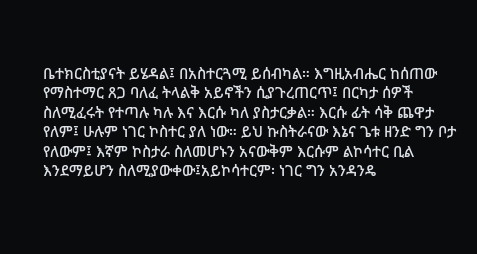ቤተክርስቲያናት ይሄዳል፤ በአስተርጓሚ ይሰብካል። እግዚአብሔር ከሰጠው የማስተማር ጸጋ ባለፈ ትላልቅ አይኖችን ሲያጉረጠርጥ፤ በርካታ ሰዎች ስለሚፈሩት የተጣሉ ካሉ እና እርሱ ካለ ያስታርቃል። እርሱ ፊት ሳቅ ጨዋታ የለም፤ ሁሉም ነገር ኮስተር ያለ ነው። ይህ ኩስትራናው እኔና ጌቱ ዘንድ ግን ቦታ የለውም፤ እኛም ኮስታራ ስለመሆኑን አናውቅም እርሱም ልኮሳተር ቢል እንደማይሆን ስለሚያውቀው፤አይኮሳተርም፡ ነገር ግን አንዳንዴ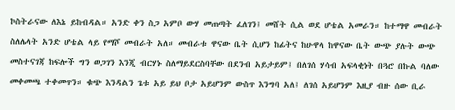ኮስትራናው ለእኔ ይከብዳል። አንድ ቀን ስጋ አምቦ ውሃ መጠጣት ፈለገን፤ መሸት ሲል ወደ ሆቴል አመራን። ከተማዋ መብራት ስለሌላት አንድ ሆቴል ላይ የማሾ መብራት አለ። መብራቱ ዋናው ቤት ሲሆን ከፊትና ከሁዋላ ከዋናው ቤት ውጭ ያሉት ውጭ መስተናገጃ ከፍሎች ግን ወጋገን እንጂ ብርሃኑ ስለማይደርስባቸው በደንብ አይታይም፤ በለገሰ ሃሳብ አፍላቂነት በጓሮ በኩል ባለው መቀመጫ ተቀመጥን። ቁጭ እንዳልን ጌቱ አይ ይህ ቦታ አይሆንም ውስጥ እንግባ አለ፤ ለገሰ አይሆንም እዚያ ብዙ ሰው ቢራ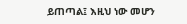ይጠጣል፤ እዚህ ነው መሆን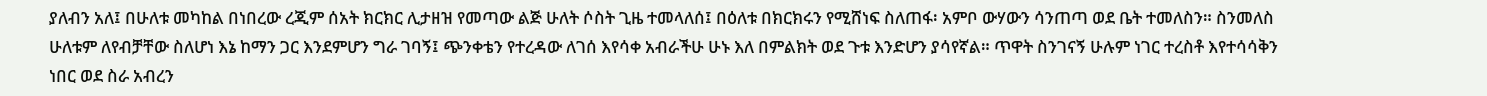ያለብን አለ፤ በሁለቱ መካከል በነበረው ረጂም ሰአት ክርክር ሊታዘዝ የመጣው ልጅ ሁለት ሶስት ጊዜ ተመላለሰ፤ በዕለቱ በክርክሩን የሚሸነፍ ስለጠፋ፡ አምቦ ውሃውን ሳንጠጣ ወደ ቤት ተመለስን። ስንመለስ ሁለቱም ለየብቻቸው ስለሆነ እኔ ከማን ጋር እንደምሆን ግራ ገባኝ፤ ጭንቀቴን የተረዳው ለገሰ እየሳቀ አብራችሁ ሁኑ እለ በምልክት ወደ ጉቱ እንድሆን ያሳየኛል። ጥዋት ስንገናኝ ሁሉም ነገር ተረስቶ እየተሳሳቅን ነበር ወደ ስራ አብረን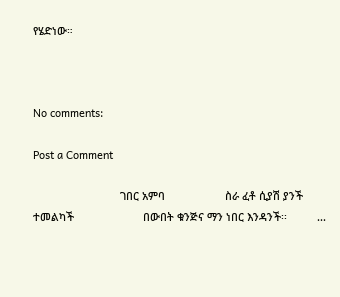የሄድነው።



No comments:

Post a Comment

                             ገበር አምባ                    ስራ ፈቶ ሲያሽ ያንች ተመልካች                       በውበት ቁንጅና ማን ነበር እንዳንች፡፡          ...